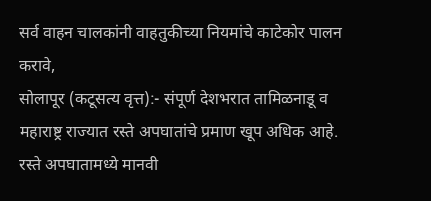सर्व वाहन चालकांनी वाहतुकीच्या नियमांचे काटेकोर पालन करावे,
सोलापूर (कटूसत्य वृत्त):- संपूर्ण देशभरात तामिळनाडू व महाराष्ट्र राज्यात रस्ते अपघातांचे प्रमाण खूप अधिक आहे. रस्ते अपघातामध्ये मानवी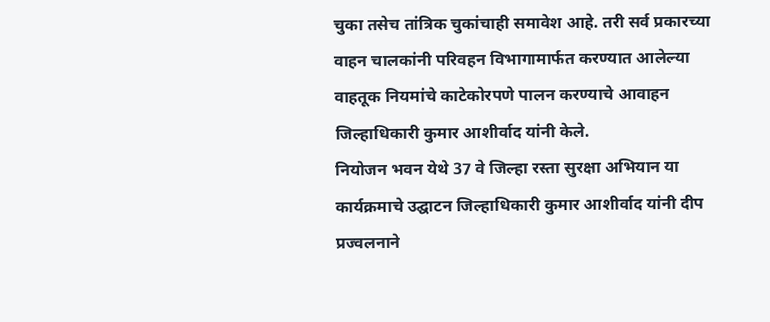चुका तसेच तांत्रिक चुकांचाही समावेश आहे. तरी सर्व प्रकारच्या वाहन चालकांनी परिवहन विभागामार्फत करण्यात आलेल्या वाहतूक नियमांचे काटेकोरपणे पालन करण्याचे आवाहन जिल्हाधिकारी कुमार आशीर्वाद यांनी केले.
नियोजन भवन येथे 37 वे जिल्हा रस्ता सुरक्षा अभियान या कार्यक्रमाचे उद्घाटन जिल्हाधिकारी कुमार आशीर्वाद यांनी दीप प्रज्वलनाने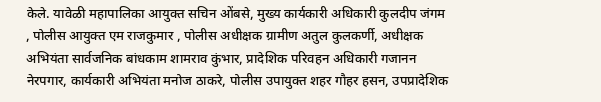केले. यावेळी महापालिका आयुक्त सचिन ओंबसे, मुख्य कार्यकारी अधिकारी कुलदीप जंगम , पोलीस आयुक्त एम राजकुमार , पोलीस अधीक्षक ग्रामीण अतुल कुलकर्णी, अधीक्षक अभियंता सार्वजनिक बांधकाम शामराव कुंभार, प्रादेशिक परिवहन अधिकारी गजानन नेरपगार, कार्यकारी अभियंता मनोज ठाकरे, पोलीस उपायुक्त शहर गौहर हसन, उपप्रादेशिक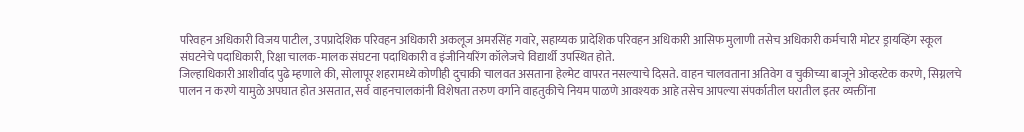परिवहन अधिकारी विजय पाटील, उपप्रादेशिक परिवहन अधिकारी अकलूज अमरसिंह गवारे, सहाय्यक प्रादेशिक परिवहन अधिकारी आसिफ मुलाणी तसेच अधिकारी कर्मचारी मोटर ड्रायव्हिंग स्कूल संघटनेचे पदाधिकारी, रिक्षा चालक-मालक संघटना पदाधिकारी व इंजीनियरिंग कॉलेजचे विद्यार्थी उपस्थित होते.
जिल्हाधिकारी आशीर्वाद पुढे म्हणाले की, सोलापूर शहरामध्ये कोणीही दुचाकी चालवत असताना हेल्मेट वापरत नसल्याचे दिसते. वाहन चालवताना अतिवेग व चुकीच्या बाजूने ओव्हरटेक करणे, सिग्नलचे पालन न करणे यामुळे अपघात होत असतात, सर्व वाहनचालकांनी विशेषता तरुण वर्गाने वाहतुकीचे नियम पाळणे आवश्यक आहे तसेच आपल्या संपर्कातील घरातील इतर व्यक्तींना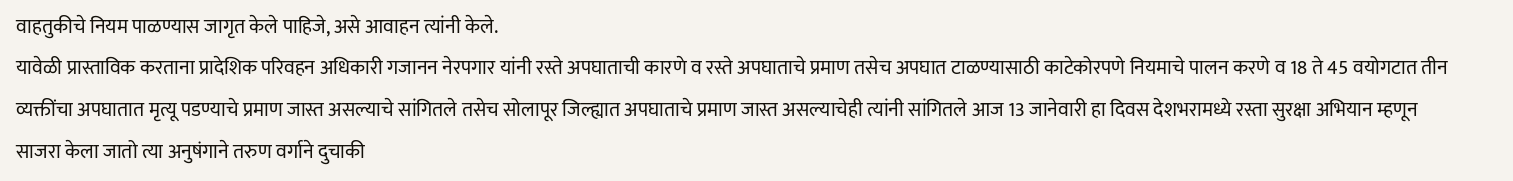वाहतुकीचे नियम पाळण्यास जागृत केले पाहिजे, असे आवाहन त्यांनी केले.
यावेळी प्रास्ताविक करताना प्रादेशिक परिवहन अधिकारी गजानन नेरपगार यांनी रस्ते अपघाताची कारणे व रस्ते अपघाताचे प्रमाण तसेच अपघात टाळण्यासाठी काटेकोरपणे नियमाचे पालन करणे व 18 ते 45 वयोगटात तीन व्यक्तींचा अपघातात मृत्यू पडण्याचे प्रमाण जास्त असल्याचे सांगितले तसेच सोलापूर जिल्ह्यात अपघाताचे प्रमाण जास्त असल्याचेही त्यांनी सांगितले आज 13 जानेवारी हा दिवस देशभरामध्ये रस्ता सुरक्षा अभियान म्हणून साजरा केला जातो त्या अनुषंगाने तरुण वर्गाने दुचाकी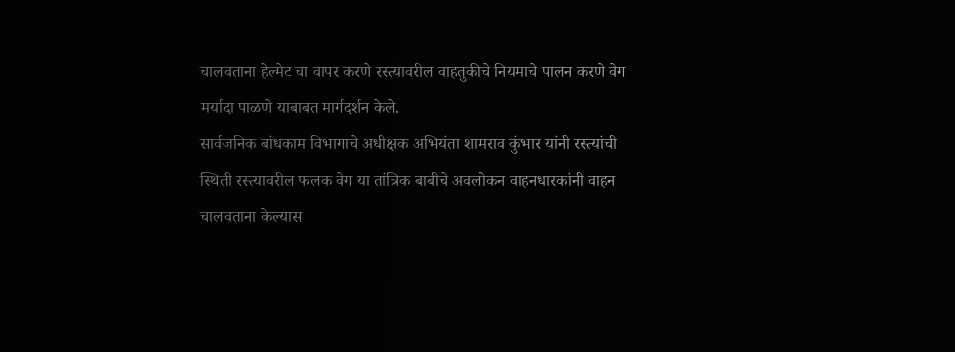चालवताना हेल्मेट चा वापर करणे रस्त्यावरील वाहतुकीचे नियमाचे पालन करणे वेग मर्यादा पाळणे याबाबत मार्गदर्शन केले.
सार्वजनिक बांधकाम विभागाचे अधीक्षक अभियंता शामराव कुंभार यांनी रस्त्यांची स्थिती रस्त्यावरील फलक वेग या तांत्रिक बाबीचे अवलोकन वाहनधारकांनी वाहन चालवताना केल्यास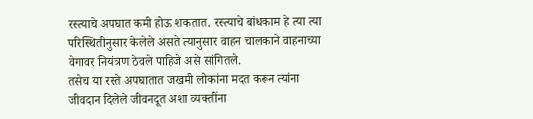रस्त्याचे अपघात कमी होऊ शकतात. रस्त्याचे बांधकाम हे त्या त्या परिस्थितीनुसार केलेले असते त्यानुसार वाहन चालकाने वाहनाच्या वेगावर नियंत्रण ठेवले पाहिजे असे सांगितले.
तसेच या रस्ते अपघातात जखमी लोकांना मदत करून त्यांना जीवदान दिलेले जीवनदूत अशा व्यक्तींना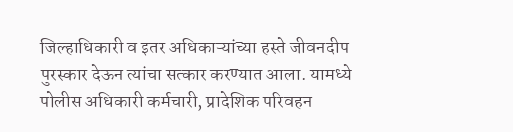जिल्हाधिकारी व इतर अधिकाऱ्यांच्या हस्ते जीवनदीप पुरस्कार देऊन त्यांचा सत्कार करण्यात आला. यामध्ये पोलीस अधिकारी कर्मचारी, प्रादेशिक परिवहन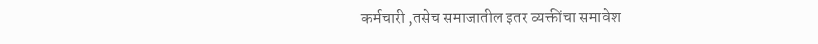कर्मचारी ,तसेच समाजातील इतर व्यक्तींचा समावेश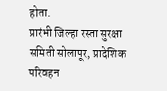होता.
प्रारंभी जिल्हा रस्ता सुरक्षा समिती सोलापूर, प्रादेशिक परिवहन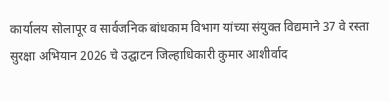कार्यालय सोलापूर व सार्वजनिक बांधकाम विभाग यांच्या संयुक्त विद्यमाने 37 वे रस्ता सुरक्षा अभियान 2026 चे उद्घाटन जिल्हाधिकारी कुमार आशीर्वाद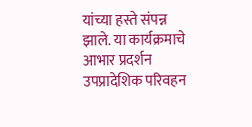यांच्या हस्ते संपन्न झाले. या कार्यक्रमाचे आभार प्रदर्शन उपप्रादेशिक परिवहन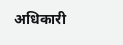अधिकारी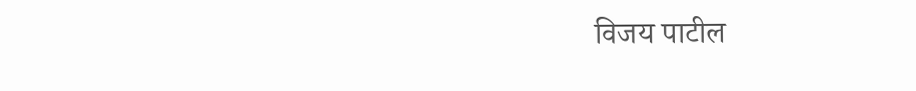विजय पाटील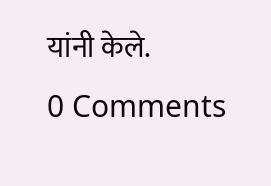यांनी केले.
0 Comments